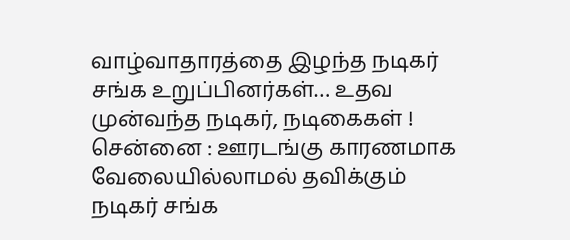வாழ்வாதாரத்தை இழந்த நடிகர் சங்க உறுப்பினர்கள்… உதவ முன்வந்த நடிகர், நடிகைகள் !
சென்னை : ஊரடங்கு காரணமாக வேலையில்லாமல் தவிக்கும் நடிகர் சங்க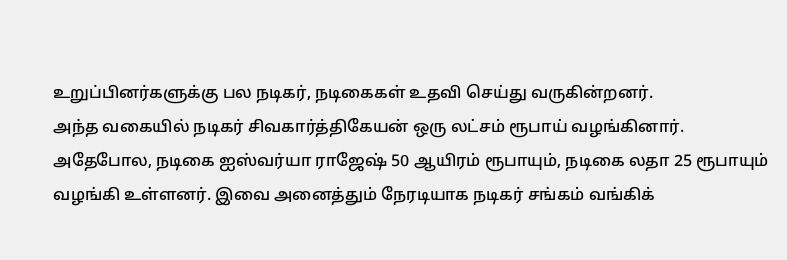உறுப்பினர்களுக்கு பல நடிகர், நடிகைகள் உதவி செய்து வருகின்றனர்.
அந்த வகையில் நடிகர் சிவகார்த்திகேயன் ஒரு லட்சம் ரூபாய் வழங்கினார்.
அதேபோல, நடிகை ஐஸ்வர்யா ராஜேஷ் 50 ஆயிரம் ரூபாயும், நடிகை லதா 25 ரூபாயும் வழங்கி உள்ளனர். இவை அனைத்தும் நேரடியாக நடிகர் சங்கம் வங்கிக்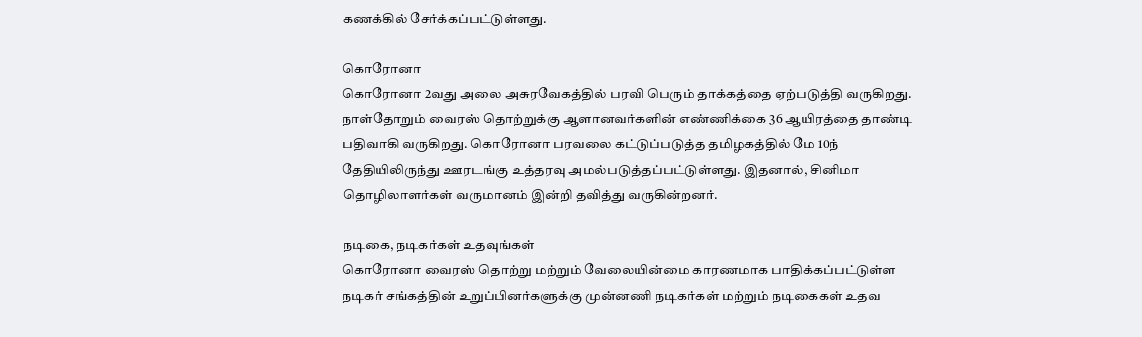கணக்கில் சேர்க்கப்பட்டுள்ளது.

கொரோனா
கொரோனா 2வது அலை அசுரவேகத்தில் பரவி பெரும் தாக்கத்தை ஏற்படுத்தி வருகிறது. நாள்தோறும் வைரஸ் தொற்றுக்கு ஆளானவர்களின் எண்ணிக்கை 36 ஆயிரத்தை தாண்டி பதிவாகி வருகிறது. கொரோனா பரவலை கட்டுப்படுத்த தமிழகத்தில் மே 10ந் தேதியிலிருந்து ஊரடங்கு உத்தரவு அமல்படுத்தப்பட்டுள்ளது. இதனால், சினிமா தொழிலாளர்கள் வருமானம் இன்றி தவித்து வருகின்றனர்.

நடிகை, நடிகர்கள் உதவுங்கள்
கொரோனா வைரஸ் தொற்று மற்றும் வேலையின்மை காரணமாக பாதிக்கப்பட்டுள்ள நடிகர் சங்கத்தின் உறுப்பினர்களுக்கு முன்னணி நடிகர்கள் மற்றும் நடிகைகள் உதவ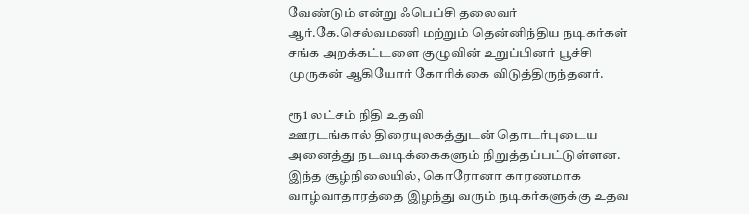வேண்டும் என்று ஃபெப்சி தலைவர் ஆர்.கே.செல்வமணி மற்றும் தென்னிந்திய நடிகர்கள் சங்க அறக்கட்டளை குழுவின் உறுப்பினர் பூச்சி முருகன் ஆகியோர் கோரிக்கை விடுத்திருந்தனர்.

ரூ1 லட்சம் நிதி உதவி
ஊரடங்கால் திரையுலகத்துடன் தொடர்புடைய அனைத்து நடவடிக்கைகளும் நிறுத்தப்பட்டுள்ளன. இந்த சூழ்நிலையில், கொரோனா காரணமாக வாழ்வாதாரத்தை இழந்து வரும் நடிகர்களுக்கு உதவ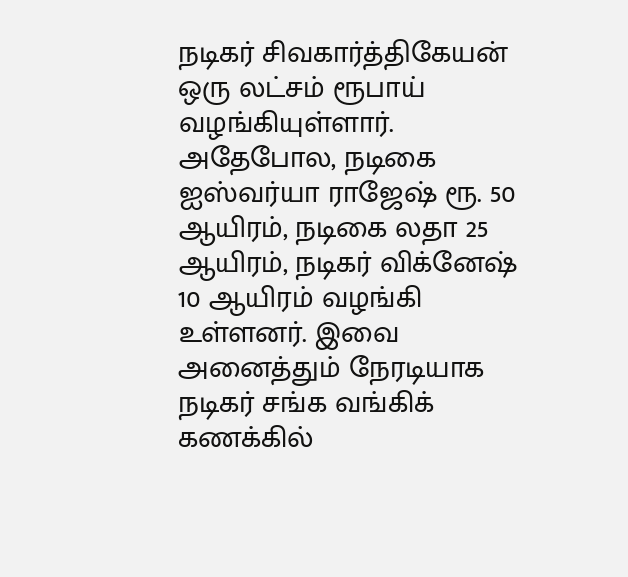நடிகர் சிவகார்த்திகேயன் ஒரு லட்சம் ரூபாய் வழங்கியுள்ளார். அதேபோல, நடிகை ஐஸ்வர்யா ராஜேஷ் ரூ. 50 ஆயிரம், நடிகை லதா 25 ஆயிரம், நடிகர் விக்னேஷ் 10 ஆயிரம் வழங்கி உள்ளனர். இவை அனைத்தும் நேரடியாக நடிகர் சங்க வங்கிக் கணக்கில்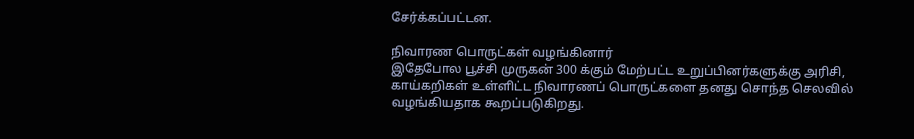சேர்க்கப்பட்டன.

நிவாரண பொருட்கள் வழங்கினார்
இதேபோல பூச்சி முருகன் 300 க்கும் மேற்பட்ட உறுப்பினர்களுக்கு அரிசி, காய்கறிகள் உள்ளிட்ட நிவாரணப் பொருட்களை தனது சொந்த செலவில் வழங்கியதாக கூறப்படுகிறது.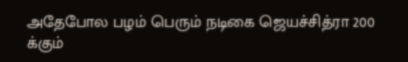அதேபோல பழம் பெரும் நடிகை ஜெயச்சித்ரா 200 க்கும்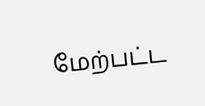மேற்பட்ட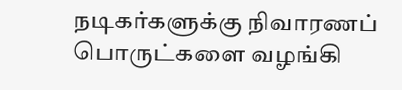நடிகர்களுக்கு நிவாரணப் பொருட்களை வழங்கி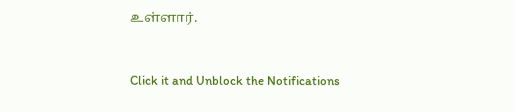உள்ளார்.


Click it and Unblock the Notifications